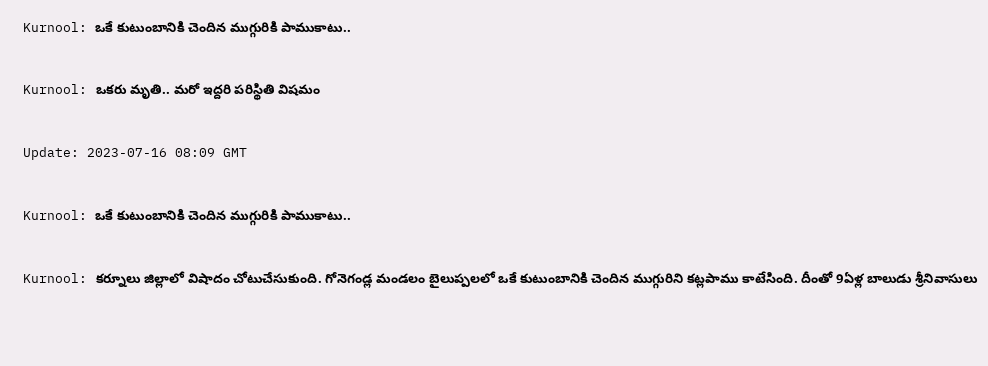Kurnool: ఒకే కుటుంబానికి చెందిన ముగ్గురికి పాముకాటు..

Kurnool: ఒకరు మృతి.. మరో ఇద్దరి పరిస్థితి విషమం

Update: 2023-07-16 08:09 GMT

Kurnool: ఒకే కుటుంబానికి చెందిన ముగ్గురికి పాముకాటు..

Kurnool: కర్నూలు జిల్లాలో విషాదం చోటుచేసుకుంది. గోనెగండ్ల మండలం బైలుప్పలలో ఒకే కుటుంబానికి చెందిన ముగ్గురిని కట్లపాము కాటేసింది. దీంతో 9ఏళ్ల బాలుడు శ్రీనివాసులు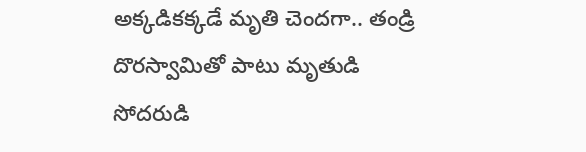అక్కడికక్కడే మృతి చెందగా.. తండ్రి దొరస్వామితో పాటు మృతుడి సోదరుడి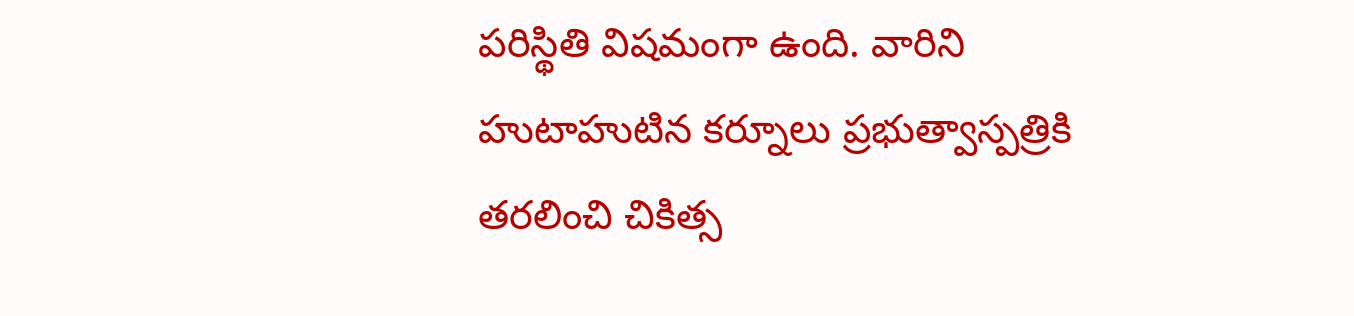పరిస్థితి విషమంగా ఉంది. వారిని హుటాహుటిన కర్నూలు ప్రభుత్వాస్పత్రికి తరలించి చికిత్స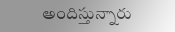అందిస్తున్నారు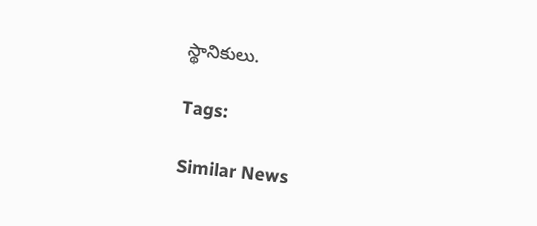స్థానికులు.

Tags:

Similar News